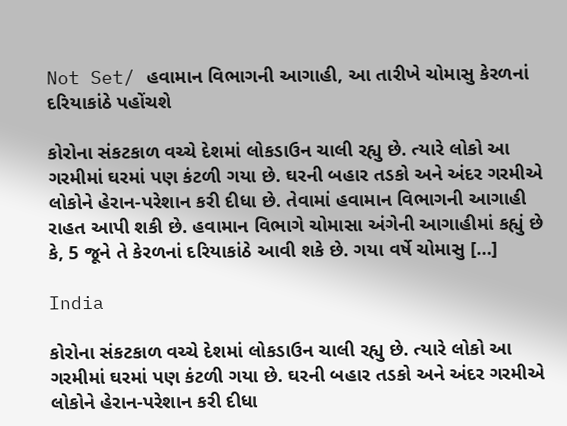Not Set/ હવામાન વિભાગની આગાહી, આ તારીખે ચોમાસુ કેરળનાં દરિયાકાંઠે પહોંચશે

કોરોના સંકટકાળ વચ્ચે દેશમાં લોકડાઉન ચાલી રહ્યુ છે. ત્યારે લોકો આ ગરમીમાં ઘરમાં પણ કંટળી ગયા છે. ઘરની બહાર તડકો અને અંદર ગરમીએ લોકોને હેરાન-પરેશાન કરી દીધા છે. તેવામાં હવામાન વિભાગની આગાહી રાહત આપી શકી છે. હવામાન વિભાગે ચોમાસા અંગેની આગાહીમાં કહ્યું છે કે, 5 જૂને તે કેરળનાં દરિયાકાંઠે આવી શકે છે. ગયા વર્ષે ચોમાસુ […]

India

કોરોના સંકટકાળ વચ્ચે દેશમાં લોકડાઉન ચાલી રહ્યુ છે. ત્યારે લોકો આ ગરમીમાં ઘરમાં પણ કંટળી ગયા છે. ઘરની બહાર તડકો અને અંદર ગરમીએ લોકોને હેરાન-પરેશાન કરી દીધા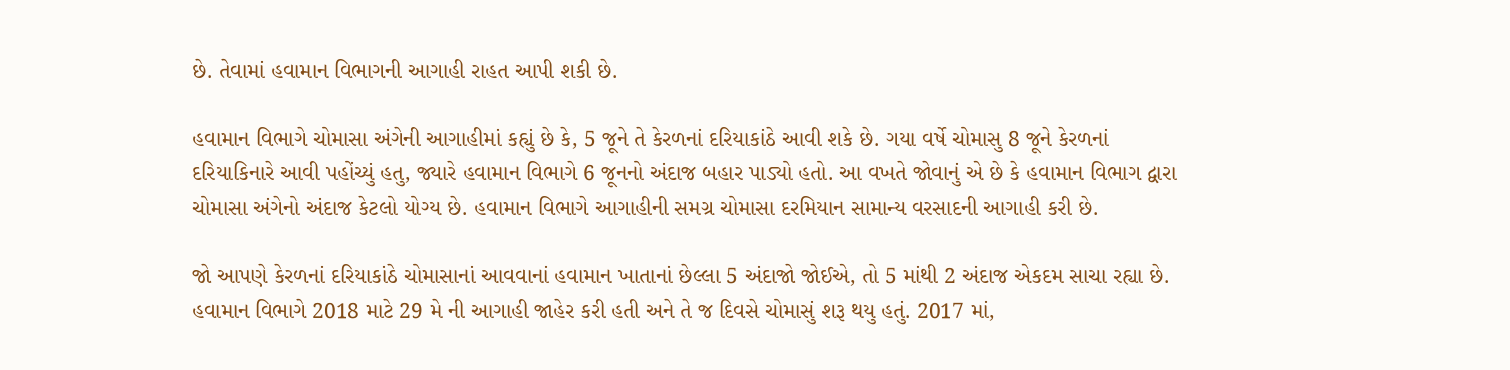છે. તેવામાં હવામાન વિભાગની આગાહી રાહત આપી શકી છે.

હવામાન વિભાગે ચોમાસા અંગેની આગાહીમાં કહ્યું છે કે, 5 જૂને તે કેરળનાં દરિયાકાંઠે આવી શકે છે. ગયા વર્ષે ચોમાસુ 8 જૂને કેરળનાં દરિયાકિનારે આવી પહોંચ્યું હતુ, જ્યારે હવામાન વિભાગે 6 જૂનનો અંદાજ બહાર પાડ્યો હતો. આ વખતે જોવાનું એ છે કે હવામાન વિભાગ દ્વારા ચોમાસા અંગેનો અંદાજ કેટલો યોગ્ય છે. હવામાન વિભાગે આગાહીની સમગ્ર ચોમાસા દરમિયાન સામાન્ય વરસાદની આગાહી કરી છે.

જો આપણે કેરળનાં દરિયાકાંઠે ચોમાસાનાં આવવાનાં હવામાન ખાતાનાં છેલ્લા 5 અંદાજો જોઈએ, તો 5 માંથી 2 અંદાજ એકદમ સાચા રહ્યા છે. હવામાન વિભાગે 2018 માટે 29 મે ની આગાહી જાહેર કરી હતી અને તે જ દિવસે ચોમાસું શરૂ થયુ હતું. 2017 માં,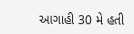આગાહી 30 મે હતી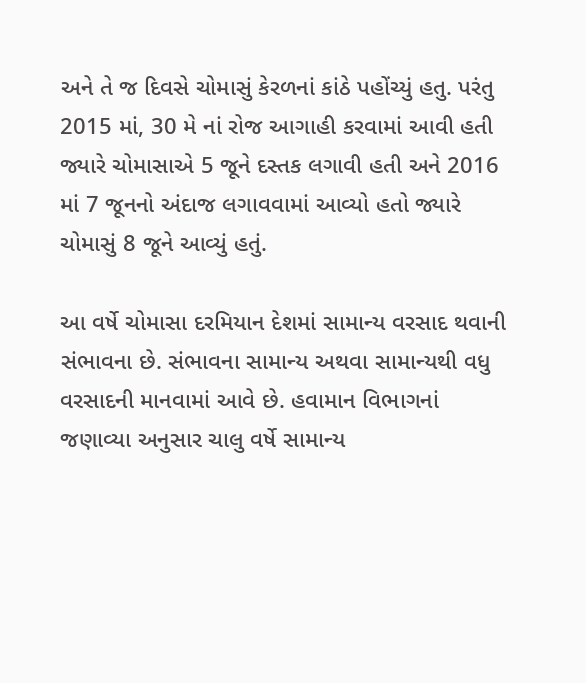અને તે જ દિવસે ચોમાસું કેરળનાં કાંઠે પહોંચ્યું હતુ. પરંતુ 2015 માં, 30 મે નાં રોજ આગાહી કરવામાં આવી હતી જ્યારે ચોમાસાએ 5 જૂને દસ્તક લગાવી હતી અને 2016 માં 7 જૂનનો અંદાજ લગાવવામાં આવ્યો હતો જ્યારે ચોમાસું 8 જૂને આવ્યું હતું.

આ વર્ષે ચોમાસા દરમિયાન દેશમાં સામાન્ય વરસાદ થવાની સંભાવના છે. સંભાવના સામાન્ય અથવા સામાન્યથી વધુ વરસાદની માનવામાં આવે છે. હવામાન વિભાગનાં જણાવ્યા અનુસાર ચાલુ વર્ષે સામાન્ય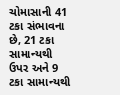ચોમાસાની 41 ટકા સંભાવના છે, 21 ટકા સામાન્યથી ઉપર અને 9 ટકા સામાન્યથી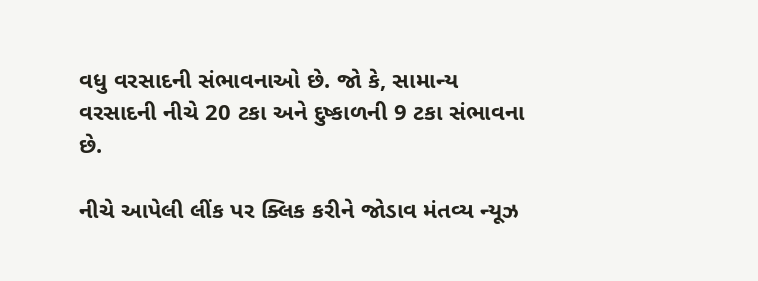વધુ વરસાદની સંભાવનાઓ છે. જો કે, સામાન્ય વરસાદની નીચે 20 ટકા અને દુષ્કાળની 9 ટકા સંભાવના છે.

નીચે આપેલી લીંક પર ક્લિક કરીને જોડાવ મંતવ્ય ન્યૂઝ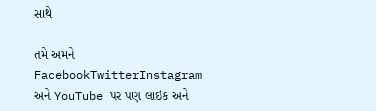સાથે

તમે અમને FacebookTwitterInstagram અને YouTube પર પણ લાઇક અને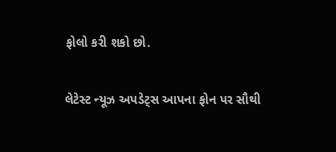ફોલો કરી શકો છો.

લેટેસ્ટ ન્યૂઝ અપડેટ્સ આપના ફોન પર સૌથી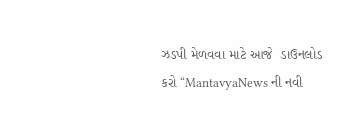ઝડપી મેળવવા માટે આજે  ડાઉનલોડ કરો “MantavyaNews ની નવી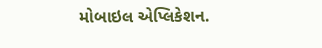મોબાઇલ એપ્લિકેશન.